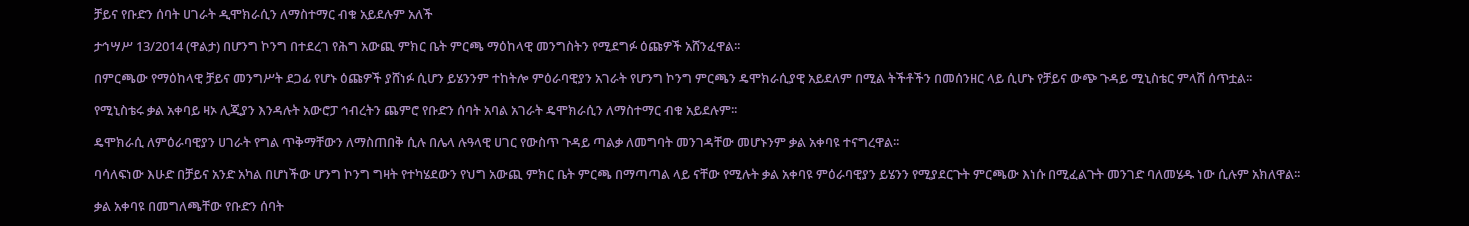ቻይና የቡድን ሰባት ሀገራት ዲሞክራሲን ለማስተማር ብቁ አይደሉም አለች

ታኅሣሥ 13/2014 (ዋልታ) በሆንግ ኮንግ በተደረገ የሕግ አውጪ ምክር ቤት ምርጫ ማዕከላዊ መንግስትን የሚደግፉ ዕጩዎች አሸንፈዋል፡፡

በምርጫው የማዕከላዊ ቻይና መንግሥት ደጋፊ የሆኑ ዕጩዎች ያሸነፉ ሲሆን ይሄንንም ተከትሎ ምዕራባዊያን አገራት የሆንግ ኮንግ ምርጫን ዴሞክራሲያዊ አይደለም በሚል ትችቶችን በመሰንዘር ላይ ሲሆኑ የቻይና ውጭ ጉዳይ ሚኒስቴር ምላሽ ሰጥቷል፡፡

የሚኒስቴሩ ቃል አቀባይ ዛኦ ሊጂያን እንዳሉት አውሮፓ ኅብረትን ጨምሮ የቡድን ሰባት አባል አገራት ዴሞክራሲን ለማስተማር ብቁ አይደሉም፡፡

ዴሞክራሲ ለምዕራባዊያን ሀገራት የግል ጥቅማቸውን ለማስጠበቅ ሲሉ በሌላ ሉዓላዊ ሀገር የውስጥ ጉዳይ ጣልቃ ለመግባት መንገዳቸው መሆኑንም ቃል አቀባዩ ተናግረዋል፡፡

ባሳለፍነው እሁድ በቻይና አንድ አካል በሆነችው ሆንግ ኮንግ ግዛት የተካሄደውን የህግ አውጪ ምክር ቤት ምርጫ በማጣጣል ላይ ናቸው የሚሉት ቃል አቀባዩ ምዕራባዊያን ይሄንን የሚያደርጉት ምርጫው እነሱ በሚፈልጉት መንገድ ባለመሄዱ ነው ሲሉም አክለዋል፡፡

ቃል አቀባዩ በመግለጫቸው የቡድን ሰባት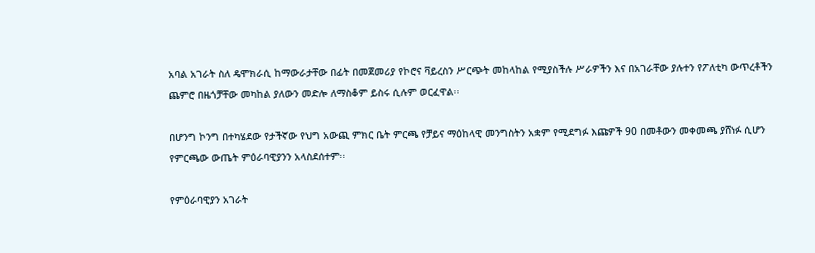አባል አገራት ስለ ዴሞክራሲ ከማውራታቸው በፊት በመጀመሪያ የኮሮና ቫይረስን ሥርጭት መከላከል የሚያስችሉ ሥራዎችን እና በአገራቸው ያሉተን የፖለቲካ ውጥረቶችን ጨምሮ በዜጎቻቸው መካከል ያለውን መድሎ ለማስቆም ይስሩ ሲሉም ወርፈዋል፡፡

በሆንግ ኮንግ በተካሄደው የታችኛው የህግ አውጪ ምክር ቤት ምርጫ የቻይና ማዕከላዊ መንግስትን አቋም የሚደግፉ እጩዎች 90 በመቶውን መቀመጫ ያሸነፉ ሲሆን የምርጫው ውጤት ምዕራባዊያንን አላስደሰተም፡፡

የምዕራባዊያን አገራት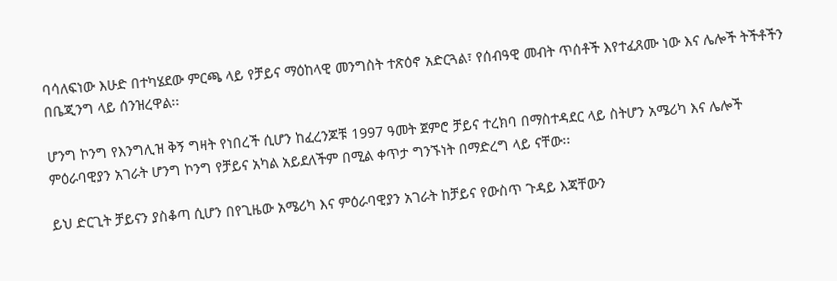ባሳለፍነው እሁድ በተካሄደው ምርጫ ላይ የቻይና ማዕከላዊ መንግስት ተጽዕኖ አድርጓል፣ የሰብዓዊ መብት ጥሰቶች እየተፈጸሙ ነው እና ሌሎች ትችቶችን በቤጂንግ ላይ ሰንዝረዋል፡፡

ሆንግ ኮንግ የእንግሊዝ ቅኝ ግዛት የነበረች ሲሆን ከፈረንጆቹ 1997 ዓመት ጀምሮ ቻይና ተረክባ በማስተዳደር ላይ ስትሆን አሜሪካ እና ሌሎች ምዕራባዊያን አገራት ሆንግ ኮንግ የቻይና አካል አይደለችም በሚል ቀጥታ ግንኙነት በማድረግ ላይ ናቸው፡፡

ይህ ድርጊት ቻይናን ያስቆጣ ሲሆን በየጊዜው አሜሪካ እና ምዕራባዊያን አገራት ከቻይና የውስጥ ጉዳይ እጃቸውን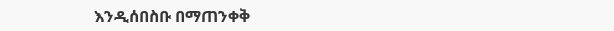እንዲሰበስቡ በማጠንቀቅ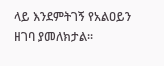ላይ እንደምትገኝ የአልዐይን ዘገባ ያመለክታል፡፡